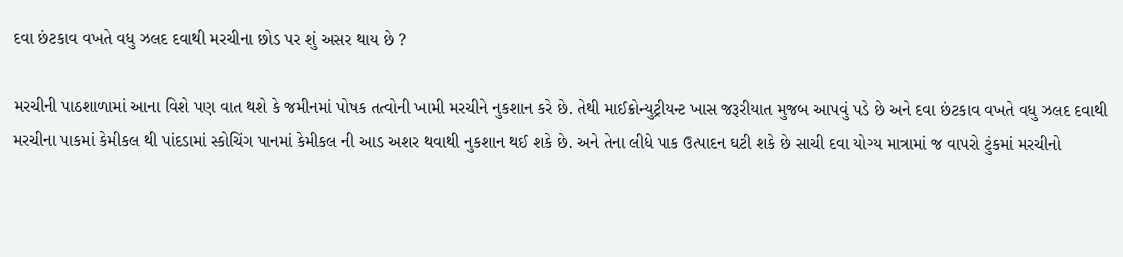દવા છંટકાવ વખતે વધુ ઝલદ દવાથી મરચીના છોડ પર શું અસર થાય છે ?

મરચીની પાઠશાળામાં આના વિશે પણ વાત થશે કે જમીનમાં પોષક તત્વોની ખામી મરચીને નુકશાન કરે છે. તેથી માઈક્રોન્યુટ્રીયન્ટ ખાસ જરૂરીયાત મુજબ આપવું પડે છે અને દવા છંટકાવ વખતે વધુ ઝલદ દવાથી મરચીના પાકમાં કેમીકલ થી પાંદડામાં સ્કોચિંગ પાનમાં કેમીકલ ની આડ અશર થવાથી નુકશાન થઈ શકે છે. અને તેના લીધે પાક ઉત્પાદન ઘટી શકે છે સાચી દવા યોગ્ય માત્રામાં જ વાપરો ટુંકમાં મરચીનો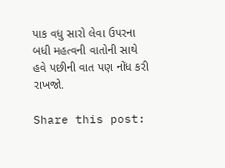પાક વધુ સારો લેવા ઉપરના બધી મહત્વની વાતોની સાથે હવે પછીની વાત પણ નોંધ કરી રાખજો.

Share this post: